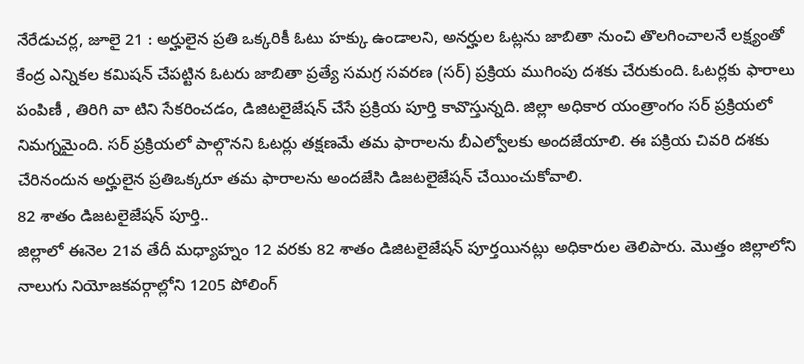నేరేడుచర్ల, జూలై 21 : అర్హులైన ప్రతి ఒక్కరికీ ఓటు హక్కు ఉండాలని, అనర్హుల ఓట్లను జాబితా నుంచి తొలగించాలనే లక్ష్యంతో కేంద్ర ఎన్నికల కమిషన్ చేపట్టిన ఓటరు జాబితా ప్రత్యే సమగ్ర సవరణ (సర్) ప్రక్రియ ముగింపు దశకు చేరుకుంది. ఓటర్లకు ఫారాలు పంపిణీ , తిరిగి వా టిని సేకరించడం, డిజిటలైజేషన్ చేసే ప్రక్రియ పూర్తి కావొస్తున్నది. జిల్లా అధికార యంత్రాంగం సర్ ప్రక్రియలో నిమగ్నమైంది. సర్ ప్రక్రియలో పాల్గొనని ఓటర్లు తక్షణమే తమ ఫారాలను బీఎల్వోలకు అందజేయాలి. ఈ పక్రియ చివరి దశకు చేరినందున అర్హులైన ప్రతిఒక్కరూ తమ ఫారాలను అందజేసి డిజటలైజేషన్ చేయించుకోవాలి.
82 శాతం డిజటలైజేషన్ పూర్తి..
జిల్లాలో ఈనెల 21వ తేదీ మధ్యాహ్నం 12 వరకు 82 శాతం డిజిటలైజేషన్ పూర్తయినట్లు అధికారుల తెలిపారు. మొత్తం జిల్లాలోని నాలుగు నియోజకవర్గాల్లోని 1205 పోలింగ్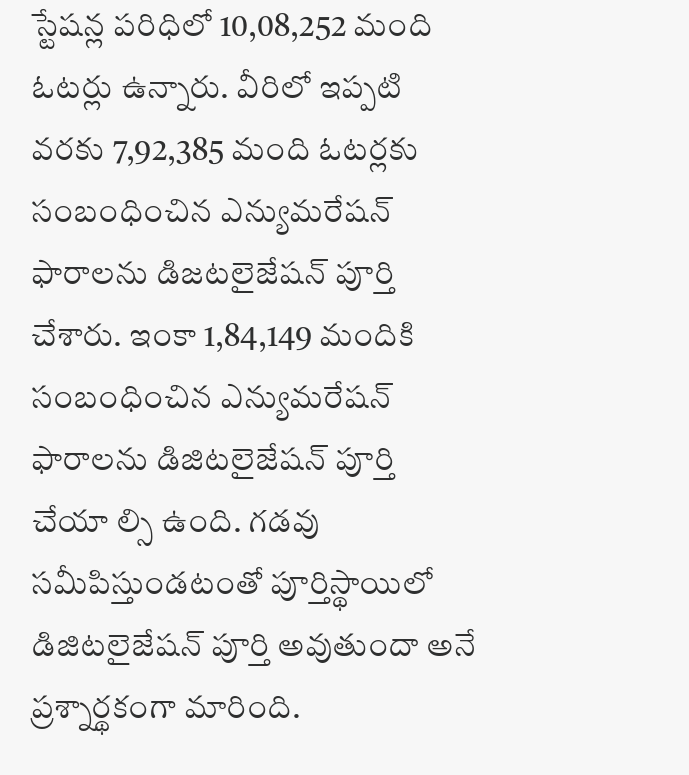స్టేషన్ల పరిధిలో 10,08,252 మంది ఓటర్లు ఉన్నారు. వీరిలో ఇప్పటి వరకు 7,92,385 మంది ఓటర్లకు సంబంధించిన ఎన్యుమరేషన్ ఫారాలను డిజటలైజేషన్ పూర్తి చేశారు. ఇంకా 1,84,149 మందికి సంబంధించిన ఎన్యుమరేషన్ ఫారాలను డిజిటలైజేషన్ పూర్తి చేయా ల్సి ఉంది. గడవు సమీపిస్తుండటంతో పూర్తిస్థాయిలో డిజిటలైజేషన్ పూర్తి అవుతుందా అనే ప్రశ్నార్థకంగా మారింది.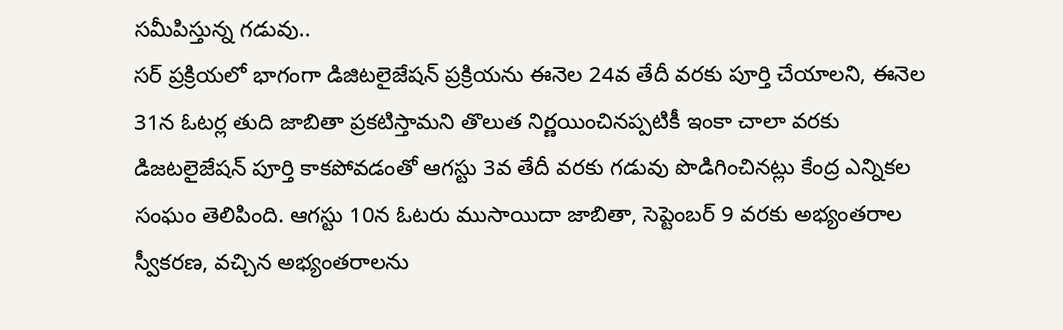సమీపిస్తున్న గడువు..
సర్ ప్రక్రియలో భాగంగా డిజిటలైజేషన్ ప్రక్రియను ఈనెల 24వ తేదీ వరకు పూర్తి చేయాలని, ఈనెల 31న ఓటర్ల తుది జాబితా ప్రకటిస్తామని తొలుత నిర్ణయించినప్పటికీ ఇంకా చాలా వరకు డిజటలైజేషన్ పూర్తి కాకపోవడంతో ఆగస్టు 3వ తేదీ వరకు గడువు పొడిగించినట్లు కేంద్ర ఎన్నికల సంఘం తెలిపింది. ఆగస్టు 10న ఓటరు ముసాయిదా జాబితా, సెప్టెంబర్ 9 వరకు అభ్యంతరాల స్వీకరణ, వచ్చిన అభ్యంతరాలను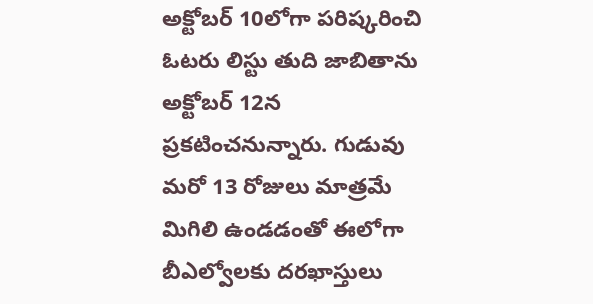అక్టోబర్ 10లోగా పరిష్కరించి ఓటరు లిస్టు తుది జాబితాను అక్టోబర్ 12న ప్రకటించనున్నారు. గుడువు మరో 13 రోజులు మాత్రమే మిగిలి ఉండడంతో ఈలోగా బీఎల్వోలకు దరఖాస్తులు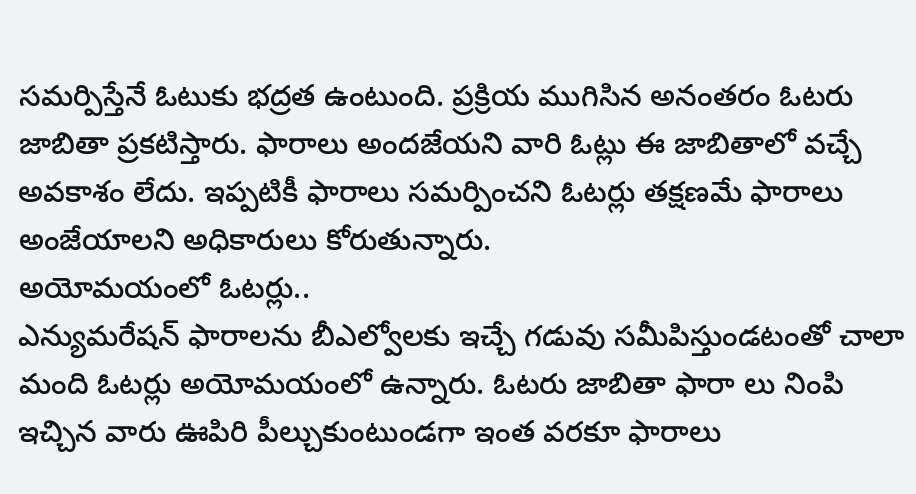సమర్పిస్తేనే ఓటుకు భద్రత ఉంటుంది. ప్రక్రియ ముగిసిన అనంతరం ఓటరు జాబితా ప్రకటిస్తారు. ఫారాలు అందజేయని వారి ఓట్లు ఈ జాబితాలో వచ్చే అవకాశం లేదు. ఇప్పటికీ ఫారాలు సమర్పించని ఓటర్లు తక్షణమే ఫారాలు అంజేయాలని అధికారులు కోరుతున్నారు.
అయోమయంలో ఓటర్లు..
ఎన్యుమరేషన్ ఫారాలను బీఎల్వోలకు ఇచ్చే గడువు సమీపిస్తుండటంతో చాలా మంది ఓటర్లు అయోమయంలో ఉన్నారు. ఓటరు జాబితా ఫారా లు నింపి ఇచ్చిన వారు ఊపిరి పీల్చుకుంటుండగా ఇంత వరకూ ఫారాలు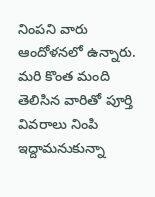నింపని వారు ఆందోళనలో ఉన్నారు. మరి కొంత మంది తెలిసిన వారితో పూర్తి వివరాలు నింపి ఇద్దామనుకున్నా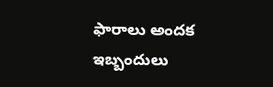ఫారాలు అందక ఇబ్బందులు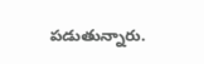పడుతున్నారు.